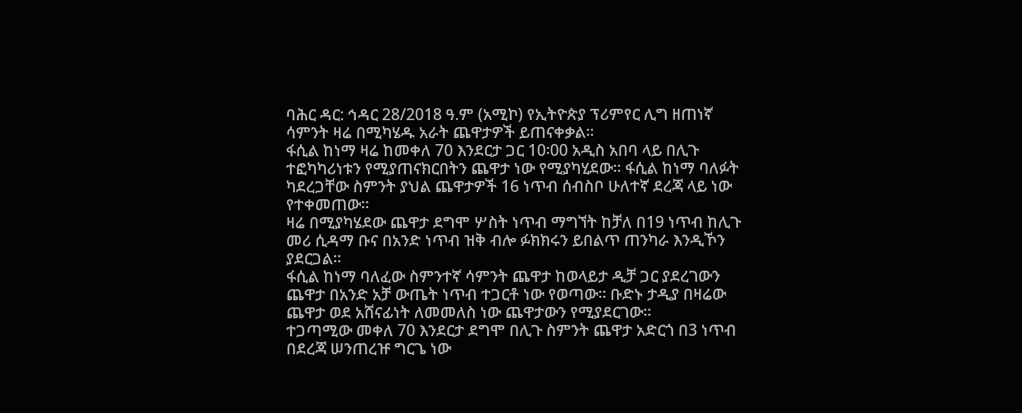ባሕር ዳር: ኅዳር 28/2018 ዓ.ም (አሚኮ) የኢትዮጵያ ፕሪምየር ሊግ ዘጠነኛ ሳምንት ዛሬ በሚካሄዱ አራት ጨዋታዎች ይጠናቀቃል።
ፋሲል ከነማ ዛሬ ከመቀለ 70 እንደርታ ጋር 10፡00 አዲስ አበባ ላይ በሊጉ ተፎካካሪነቱን የሚያጠናክርበትን ጨዋታ ነው የሚያካሂደው። ፋሲል ከነማ ባለፉት ካደረጋቸው ስምንት ያህል ጨዋታዎች 16 ነጥብ ሰብስቦ ሁለተኛ ደረጃ ላይ ነው የተቀመጠው።
ዛሬ በሚያካሄደው ጨዋታ ደግሞ ሦስት ነጥብ ማግኘት ከቻለ በ19 ነጥብ ከሊጉ መሪ ሲዳማ ቡና በአንድ ነጥብ ዝቅ ብሎ ፉክክሩን ይበልጥ ጠንካራ እንዲኾን ያደርጋል።
ፋሲል ከነማ ባለፈው ስምንተኛ ሳምንት ጨዋታ ከወላይታ ዲቻ ጋር ያደረገውን ጨዋታ በአንድ አቻ ውጤት ነጥብ ተጋርቶ ነው የወጣው። ቡድኑ ታዲያ በዛሬው ጨዋታ ወደ አሸናፊነት ለመመለስ ነው ጨዋታውን የሚያደርገው።
ተጋጣሚው መቀለ 70 እንደርታ ደግሞ በሊጉ ስምንት ጨዋታ አድርጎ በ3 ነጥብ በደረጃ ሠንጠረዡ ግርጌ ነው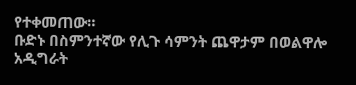የተቀመጠው።
ቡድኑ በስምንተኛው የሊጉ ሳምንት ጨዋታም በወልዋሎ አዲግራት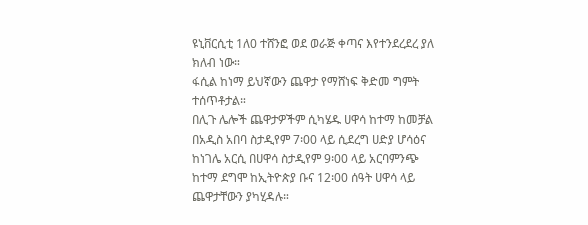ዩኒቨርሲቲ 1ለ0 ተሸንፎ ወደ ወራጅ ቀጣና እየተንደረደረ ያለ ክለብ ነው።
ፋሲል ከነማ ይህኛውን ጨዋታ የማሸነፍ ቅድመ ግምት ተሰጥቶታል።
በሊጉ ሌሎች ጨዋታዎችም ሲካሄዱ ሀዋሳ ከተማ ከመቻል በአዲስ አበባ ስታዲየም 7፡00 ላይ ሲደረግ ሀድያ ሆሳዕና ከነገሌ አርሲ በሀዋሳ ስታዲየም 9፡00 ላይ አርባምንጭ ከተማ ደግሞ ከኢትዮጵያ ቡና 12፡00 ሰዓት ሀዋሳ ላይ ጨዋታቸውን ያካሂዳሉ።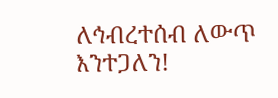ለኅብረተሰብ ለውጥ እንተጋለን!